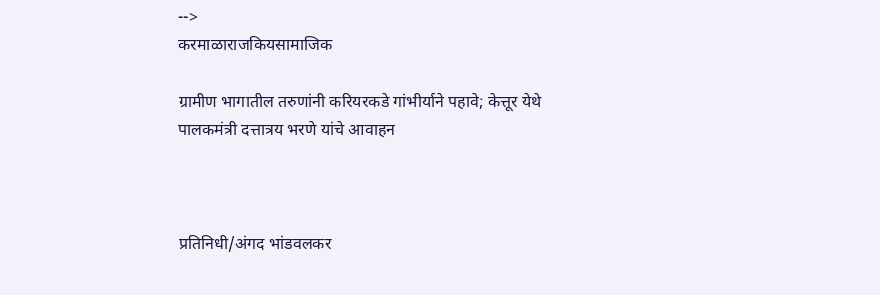-->
करमाळाराजकियसामाजिक

ग्रामीण भागातील तरुणांनी करियरकडे गांभीर्याने पहावे; केत्तूर येथे पालकमंत्री दत्तात्रय भरणे यांचे आवाहन



प्रतिनिधी/अंगद भांडवलकर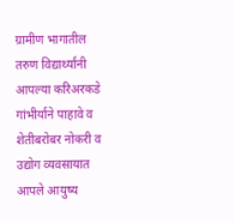ग्रामीण भागातील तरुण विद्यार्थ्यांनी आपल्या करिअरकडे गांभीर्याने पाहावे व शेतीबरोबर नोकरी व उद्योग व्यवसायात आपले आयुष्य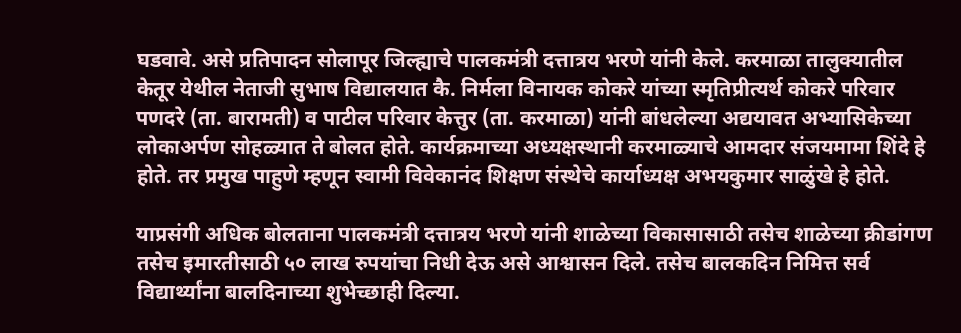घडवावे. असे प्रतिपादन सोलापूर जिल्ह्याचे पालकमंत्री दत्तात्रय भरणे यांनी केले. करमाळा तालुक्यातील केतूर येथील नेताजी सुभाष विद्यालयात कै. निर्मला विनायक कोकरे यांच्या स्मृतिप्रीत्यर्थ कोकरे परिवार पणदरे (ता. बारामती) व पाटील परिवार केत्तुर (ता. करमाळा) यांनी बांधलेल्या अद्ययावत अभ्यासिकेच्या लोकाअर्पण सोहळ्यात ते बोलत होते. कार्यक्रमाच्या अध्यक्षस्थानी करमाळ्याचे आमदार संजयमामा शिंदे हे होते. तर प्रमुख पाहुणे म्हणून स्वामी विवेकानंद शिक्षण संस्थेचे कार्याध्यक्ष अभयकुमार साळुंखे हे होते.

याप्रसंगी अधिक बोलताना पालकमंत्री दत्तात्रय भरणे यांनी शाळेच्या विकासासाठी तसेच शाळेच्या क्रीडांगण तसेच इमारतीसाठी ५० लाख रुपयांचा निधी देऊ असे आश्वासन दिले. तसेच बालकदिन निमित्त सर्व विद्यार्थ्यांना बालदिनाच्या शुभेच्छाही दिल्या.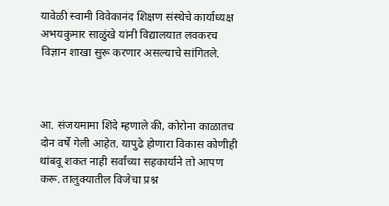यावेळी स्वामी विवेकानंद शिक्षण संस्थेचे कार्याध्यक्ष अभयकुमार साळुंखे यांनी विद्यालयात लवकरच विज्ञान शाखा सुरू करणार असल्याचे सांगितले.



आ. संजयमामा शिंदे म्हणाले की, कोरोना काळातच दोन वर्षे गेली आहेत. यापुढे होणारा विकास कोणीही थांबवू शकत नाही सर्वांच्या सहकार्याने तो आपण करू. तालुक्यातील विजेचा प्रश्न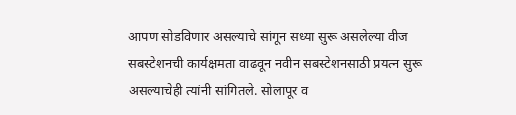आपण सोडविणार असल्याचे सांगून सध्या सुरू असलेल्या वीज सबस्टेशनची कार्यक्षमता वाढवून नवीन सबस्टेशनसाठी प्रयत्न सुरू असल्याचेही त्यांनी सांगितले. सोलापूर व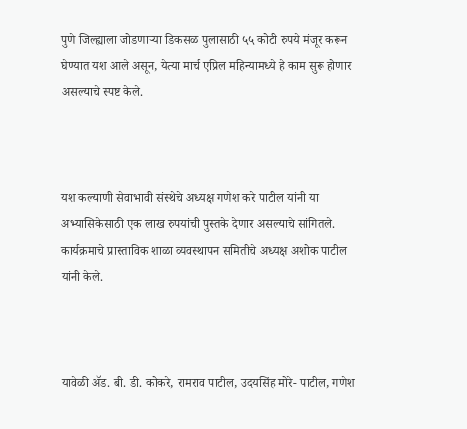पुणे जिल्ह्याला जोडणाऱ्या डिकसळ पुलासाठी ५५ कोटी रुपये मंजूर करून घेण्यात यश आले असून, येत्या मार्च एप्रिल महिन्यामध्ये हे काम सुरू होणार असल्याचे स्पष्ट केले.



यश कल्याणी सेवाभावी संस्थेचे अध्यक्ष गणेश करे पाटील यांनी या अभ्यासिकेसाठी एक लाख रुपयांची पुस्तके देणार असल्याचे सांगितले. कार्यक्रमाचे प्रास्ताविक शाळा व्यवस्थापन समितीचे अध्यक्ष अशोक पाटील यांनी केले.



यावेळी ॲड. बी. डी. कोकरे, रामराव पाटील, उदयसिंह मोरे- पाटील, गणेश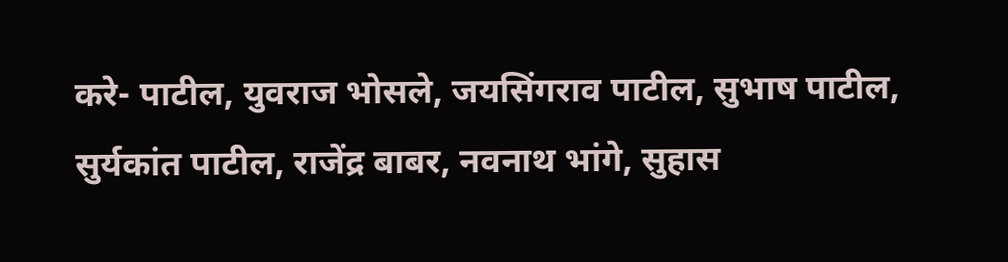करे- पाटील, युवराज भोसले, जयसिंगराव पाटील, सुभाष पाटील, सुर्यकांत पाटील, राजेंद्र बाबर, नवनाथ भांगे, सुहास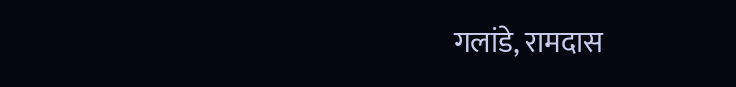गलांडे, रामदास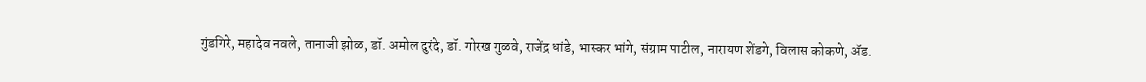गुंडगिरे, महादेव नवले, तानाजी झोळ, डॉ. अमोल दुरंदे, डॉ. गोरख गुळवे, राजेंद्र धांडे, भास्कर भांगे, संग्राम पाटील, नारायण शेंडगे, विलास कोकणे, ॲड.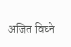अजित विघ्ने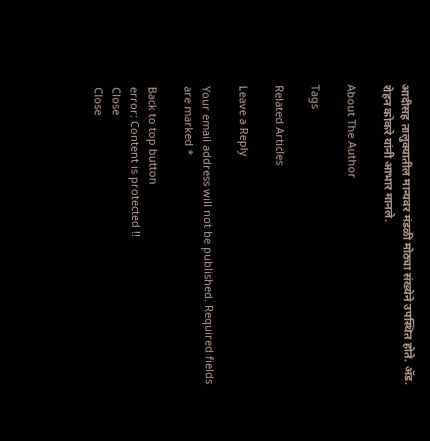आदीसह तालुक्यातील मान्यवर मंडळी मोठ्या संख्येने उपस्थित होते. ॲड. रोहन कोकरे यांनी आभार मानले.

About The Author

Tags

Related Articles

Leave a Reply

Your email address will not be published. Required fields are marked *

Back to top button
error: Content is protected !!
Close
Close